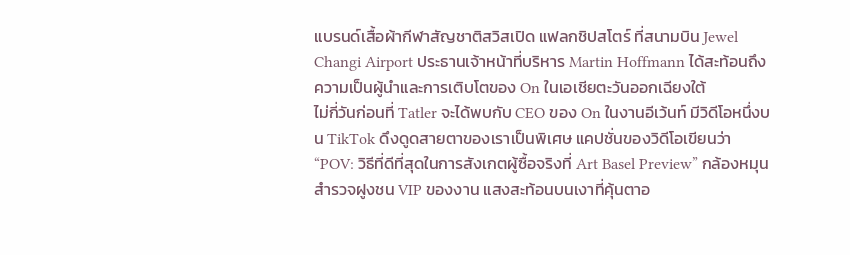แบรนด์เสื้อผ้ากีฬาสัญชาติสวิสเปิด แฟลกชิปสโตร์ ที่สนามบิน Jewel Changi Airport ประธานเจ้าหน้าที่บริหาร Martin Hoffmann ได้สะท้อนถึงความเป็นผู้นำและการเติบโตของ On ในเอเชียตะวันออกเฉียงใต้
ไม่กี่วันก่อนที่ Tatler จะได้พบกับ CEO ของ On ในงานอีเว้นท์ มีวิดีโอหนึ่งบน TikTok ดึงดูดสายตาของเราเป็นพิเศษ แคปชั่นของวิดีโอเขียนว่า “POV: วิธีที่ดีที่สุดในการสังเกตผู้ซื้อจริงที่ Art Basel Preview” กล้องหมุนสำรวจฝูงชน VIP ของงาน แสงสะท้อนบนเงาที่คุ้นตาอ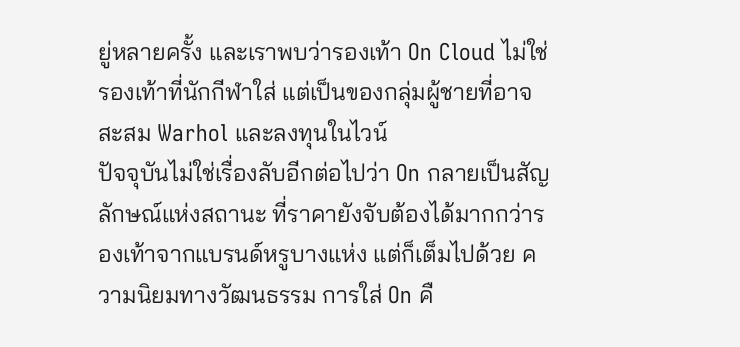ยู่หลายครั้ง และเราพบว่ารองเท้า On Cloud ไม่ใช่รองเท้าที่นักกีฬาใส่ แต่เป็นของกลุ่มผู้ชายที่อาจสะสม Warhol และลงทุนในไวน์
ปัจจุบันไม่ใช่เรื่องลับอีกต่อไปว่า On กลายเป็นสัญลักษณ์แห่งสถานะ ที่ราคายังจับต้องได้มากกว่ารองเท้าจากแบรนด์หรูบางแห่ง แต่ก็เต็มไปด้วย ความนิยมทางวัฒนธรรม การใส่ On คื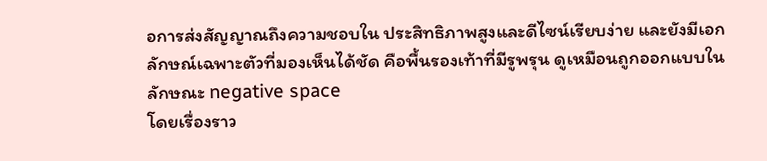อการส่งสัญญาณถึงความชอบใน ประสิทธิภาพสูงและดีไซน์เรียบง่าย และยังมีเอกลักษณ์เฉพาะตัวที่มองเห็นได้ชัด คือพื้นรองเท้าที่มีรูพรุน ดูเหมือนถูกออกแบบในลักษณะ negative space
โดยเรื่องราว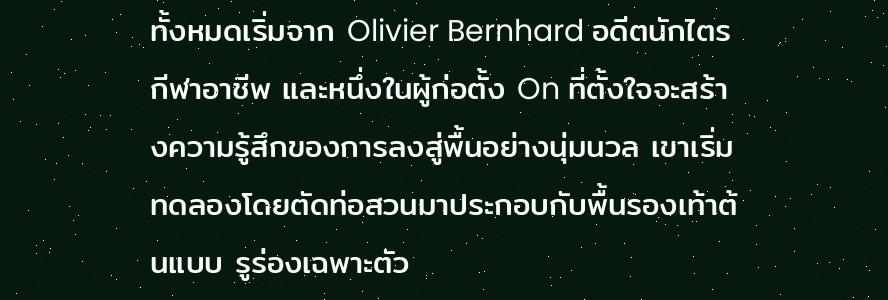ทั้งหมดเริ่มจาก Olivier Bernhard อดีตนักไตรกีฬาอาชีพ และหนึ่งในผู้ก่อตั้ง On ที่ตั้งใจจะสร้างความรู้สึกของการลงสู่พื้นอย่างนุ่มนวล เขาเริ่มทดลองโดยตัดท่อสวนมาประกอบกับพื้นรองเท้าต้นแบบ รูร่องเฉพาะตัว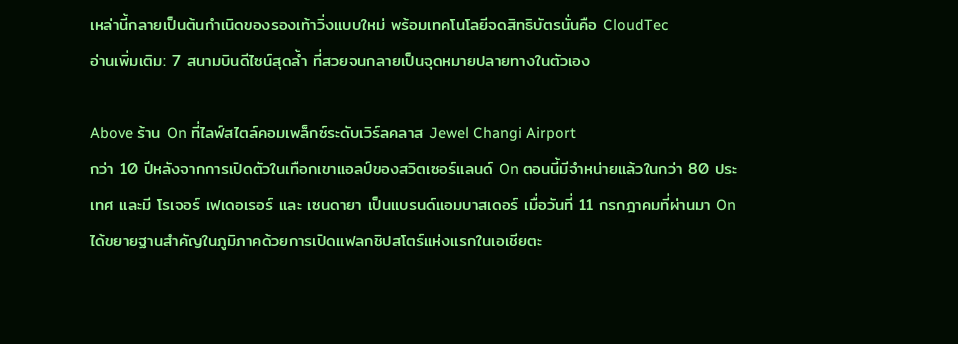เหล่านี้กลายเป็นต้นกำเนิดของรองเท้าวิ่งแบบใหม่ พร้อมเทคโนโลยีจดสิทธิบัตรนั่นคือ CloudTec
อ่านเพิ่มเติม: 7 สนามบินดีไซน์สุดล้ำ ที่สวยจนกลายเป็นจุดหมายปลายทางในตัวเอง

Above ร้าน On ที่ไลฟ์สไตล์คอมเพล็กซ์ระดับเวิร์ลคลาส Jewel Changi Airport
กว่า 10 ปีหลังจากการเปิดตัวในเทือกเขาแอลป์ของสวิตเซอร์แลนด์ On ตอนนี้มีจำหน่ายแล้วในกว่า 80 ประเทศ และมี โรเจอร์ เฟเดอเรอร์ และ เซนดายา เป็นแบรนด์แอมบาสเดอร์ เมื่อวันที่ 11 กรกฎาคมที่ผ่านมา On ได้ขยายฐานสำคัญในภูมิภาคด้วยการเปิดแฟลกชิปสโตร์แห่งแรกในเอเชียตะ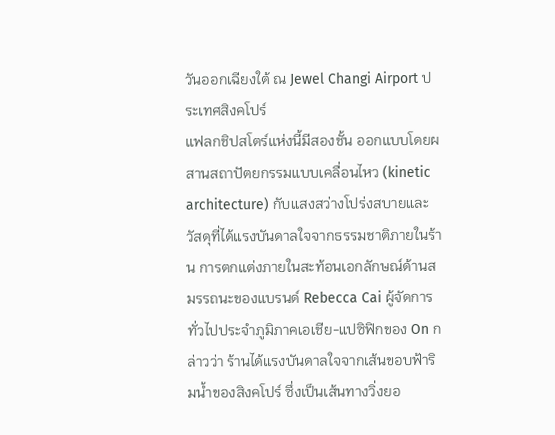วันออกเฉียงใต้ ณ Jewel Changi Airport ประเทศสิงคโปร์
แฟลกชิปสโตร์แห่งนี้มีสองชั้น ออกแบบโดยผสานสถาปัตยกรรมแบบเคลื่อนไหว (kinetic architecture) กับแสงสว่างโปร่งสบายและวัสดุที่ได้แรงบันดาลใจจากธรรมชาติภายในร้าน การตกแต่งภายในสะท้อนเอกลักษณ์ด้านสมรรถนะของแบรนด์ Rebecca Cai ผู้จัดการทั่วไปประจำภูมิภาคเอเชีย-แปซิฟิกของ On กล่าวว่า ร้านได้แรงบันดาลใจจากเส้นขอบฟ้าริมน้ำของสิงคโปร์ ซึ่งเป็นเส้นทางวิ่งยอ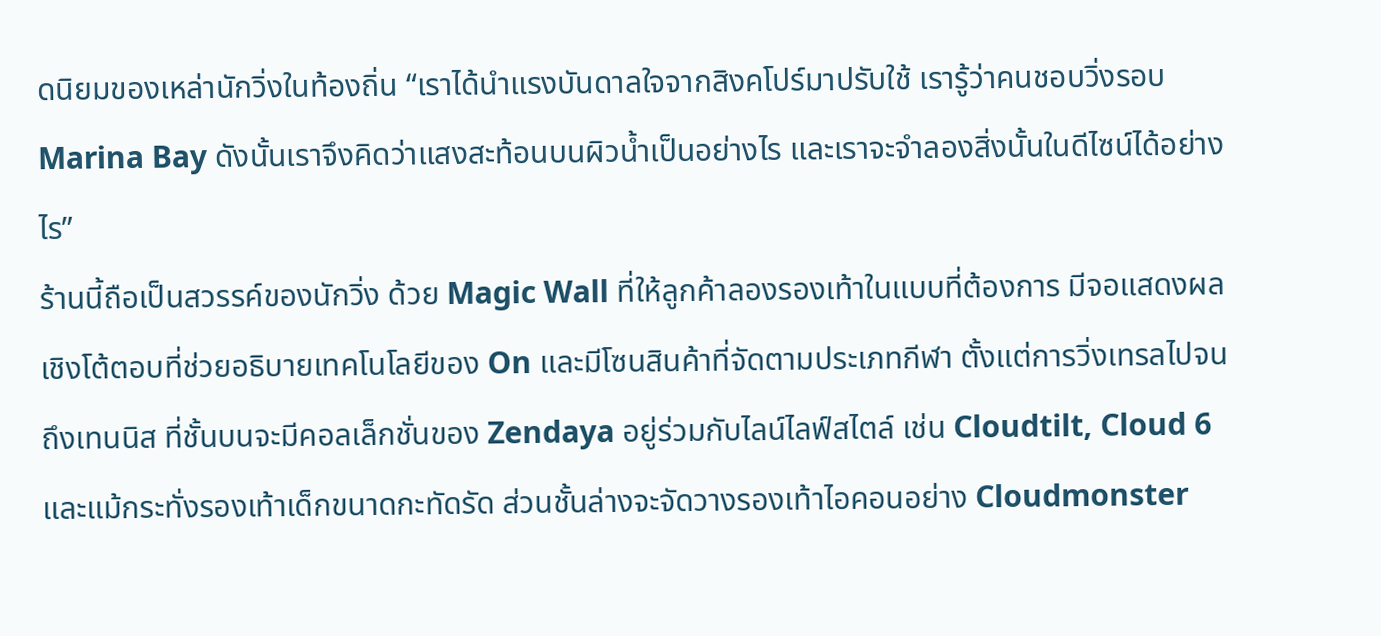ดนิยมของเหล่านักวิ่งในท้องถิ่น “เราได้นำแรงบันดาลใจจากสิงคโปร์มาปรับใช้ เรารู้ว่าคนชอบวิ่งรอบ Marina Bay ดังนั้นเราจึงคิดว่าแสงสะท้อนบนผิวน้ำเป็นอย่างไร และเราจะจำลองสิ่งนั้นในดีไซน์ได้อย่างไร”
ร้านนี้ถือเป็นสวรรค์ของนักวิ่ง ด้วย Magic Wall ที่ให้ลูกค้าลองรองเท้าในแบบที่ต้องการ มีจอแสดงผลเชิงโต้ตอบที่ช่วยอธิบายเทคโนโลยีของ On และมีโซนสินค้าที่จัดตามประเภทกีฬา ตั้งแต่การวิ่งเทรลไปจนถึงเทนนิส ที่ชั้นบนจะมีคอลเล็กชั่นของ Zendaya อยู่ร่วมกับไลน์ไลฟ์สไตล์ เช่น Cloudtilt, Cloud 6 และแม้กระทั่งรองเท้าเด็กขนาดกะทัดรัด ส่วนชั้นล่างจะจัดวางรองเท้าไอคอนอย่าง Cloudmonster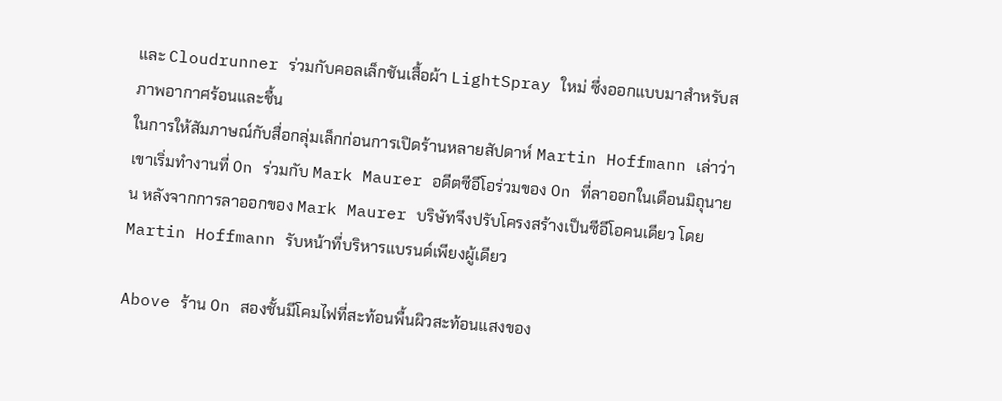และ Cloudrunner ร่วมกับคอลเล็กชันเสื้อผ้า LightSpray ใหม่ ซึ่งออกแบบมาสำหรับสภาพอากาศร้อนและชื้น
ในการให้สัมภาษณ์กับสื่อกลุ่มเล็กก่อนการเปิดร้านหลายสัปดาห์ Martin Hoffmann เล่าว่า เขาเริ่มทำงานที่ On ร่วมกับ Mark Maurer อดีตซีอีโอร่วมของ On ที่ลาออกในเดือนมิถุนายน หลังจากการลาออกของ Mark Maurer บริษัทจึงปรับโครงสร้างเป็นซีอีโอคนเดียว โดย Martin Hoffmann รับหน้าที่บริหารแบรนด์เพียงผู้เดียว

Above ร้าน On สองชั้นมีโคมไฟที่สะท้อนพื้นผิวสะท้อนแสงของ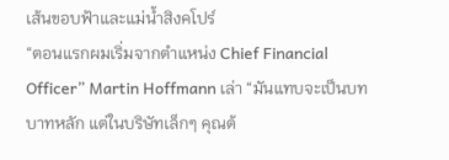เส้นขอบฟ้าและแม่น้ำสิงคโปร์
“ตอนแรกผมเริ่มจากตำแหน่ง Chief Financial Officer” Martin Hoffmann เล่า “มันแทบจะเป็นบทบาทหลัก แต่ในบริษัทเล็กๆ คุณต้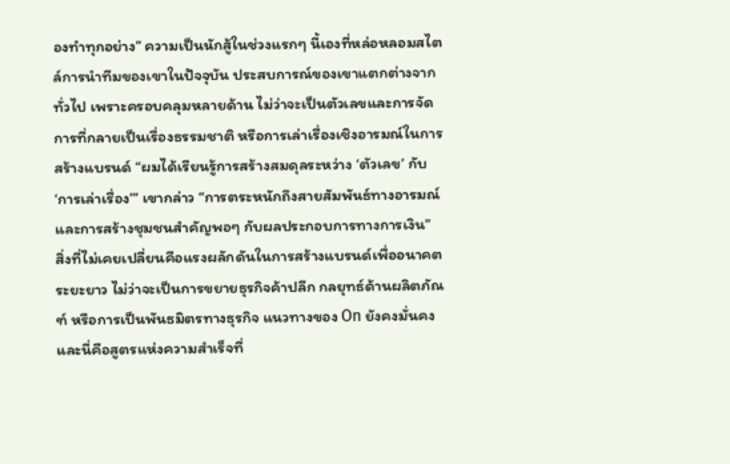องทำทุกอย่าง” ความเป็นนักสู้ในช่วงแรกๆ นี้เองที่หล่อหลอมสไตล์การนำทีมของเขาในปัจจุบัน ประสบการณ์ของเขาแตกต่างจากทั่วไป เพราะครอบคลุมหลายด้าน ไม่ว่าจะเป็นตัวเลขและการจัดการที่กลายเป็นเรื่องธรรมชาติ หรือการเล่าเรื่องเชิงอารมณ์ในการสร้างแบรนด์ “ผมได้เรียนรู้การสร้างสมดุลระหว่าง ‘ตัวเลข’ กับ ‘การเล่าเรื่อง’” เขากล่าว “การตระหนักถึงสายสัมพันธ์ทางอารมณ์และการสร้างชุมชนสำคัญพอๆ กับผลประกอบการทางการเงิน”
สิ่งที่ไม่เคยเปลี่ยนคือแรงผลักดันในการสร้างแบรนด์เพื่ออนาคตระยะยาว ไม่ว่าจะเป็นการขยายธุรกิจค้าปลีก กลยุทธ์ด้านผลิตภัณฑ์ หรือการเป็นพันธมิตรทางธุรกิจ แนวทางของ On ยังคงมั่นคง และนี่คือสูตรแห่งความสำเร็จที่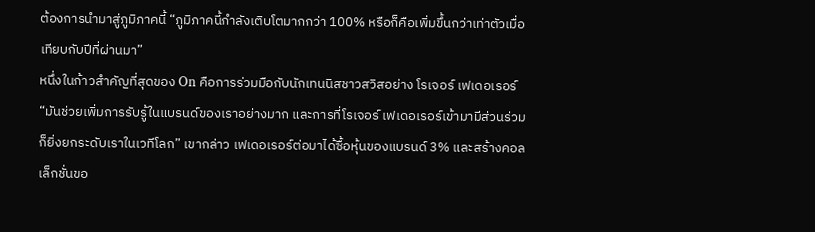ต้องการนำมาสู่ภูมิภาคนี้ “ภูมิภาคนี้กำลังเติบโตมากกว่า 100% หรือก็คือเพิ่มขึ้นกว่าเท่าตัวเมื่อเทียบกับปีที่ผ่านมา”
หนึ่งในก้าวสำคัญที่สุดของ On คือการร่วมมือกับนักเทนนิสชาวสวิสอย่าง โรเจอร์ เฟเดอเรอร์ “มันช่วยเพิ่มการรับรู้ในแบรนด์ของเราอย่างมาก และการที่โรเจอร์ เฟเดอเรอร์เข้ามามีส่วนร่วมก็ยิ่งยกระดับเราในเวทีโลก” เขากล่าว เฟเดอเรอร์ต่อมาได้ซื้อหุ้นของแบรนด์ 3% และสร้างคอลเล็กชั่นขอ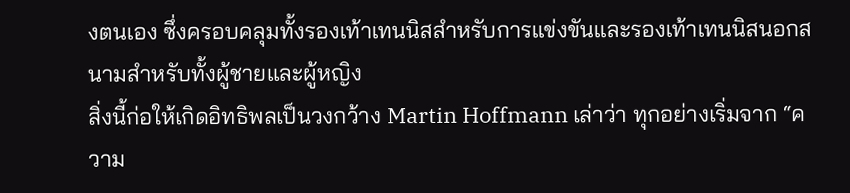งตนเอง ซึ่งครอบคลุมทั้งรองเท้าเทนนิสสำหรับการแข่งขันและรองเท้าเทนนิสนอกสนามสำหรับทั้งผู้ชายและผู้หญิง
สิ่งนี้ก่อให้เกิดอิทธิพลเป็นวงกว้าง Martin Hoffmann เล่าว่า ทุกอย่างเริ่มจาก “ความ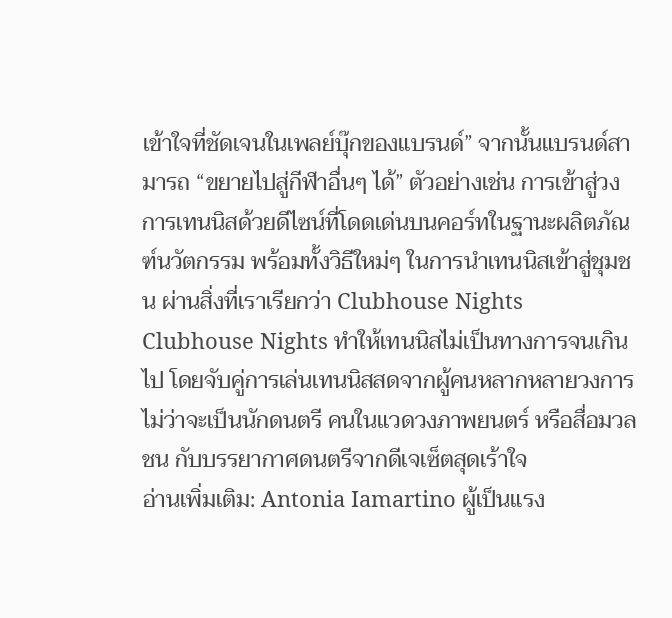เข้าใจที่ชัดเจนในเพลย์บุ๊กของแบรนด์” จากนั้นแบรนด์สามารถ “ขยายไปสู่กีฬาอื่นๆ ได้” ตัวอย่างเช่น การเข้าสู่วงการเทนนิสด้วยดีไซน์ที่โดดเด่นบนคอร์ทในฐานะผลิตภัณฑ์นวัตกรรม พร้อมทั้งวิธีใหม่ๆ ในการนำเทนนิสเข้าสู่ชุมชน ผ่านสิ่งที่เราเรียกว่า Clubhouse Nights
Clubhouse Nights ทำให้เทนนิสไม่เป็นทางการจนเกินไป โดยจับคู่การเล่นเทนนิสสดจากผู้คนหลากหลายวงการ ไม่ว่าจะเป็นนักดนตรี คนในแวดวงภาพยนตร์ หรือสื่อมวลชน กับบรรยากาศดนตรีจากดีเจเซ็ตสุดเร้าใจ
อ่านเพิ่มเติม: Antonia Iamartino ผู้เป็นแรง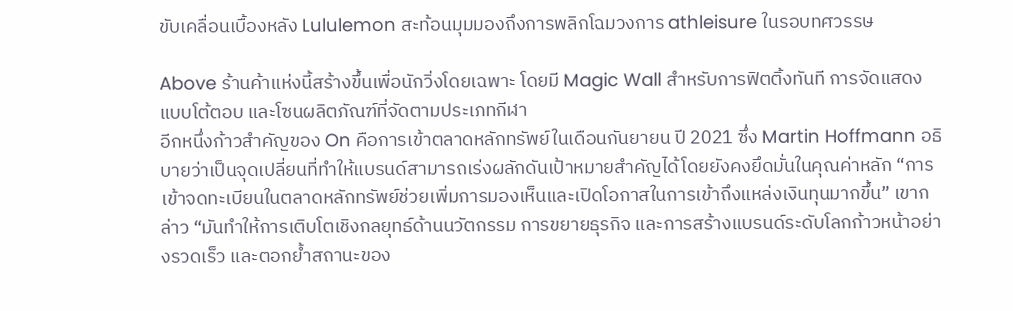ขับเคลื่อนเบื้องหลัง Lululemon สะท้อนมุมมองถึงการพลิกโฉมวงการ athleisure ในรอบทศวรรษ

Above ร้านค้าแห่งนี้สร้างขึ้นเพื่อนักวิ่งโดยเฉพาะ โดยมี Magic Wall สำหรับการฟิตติ้งทันที การจัดแสดงแบบโต้ตอบ และโซนผลิตภัณฑ์ที่จัดตามประเภทกีฬา
อีกหนึ่งก้าวสำคัญของ On คือการเข้าตลาดหลักทรัพย์ในเดือนกันยายน ปี 2021 ซึ่ง Martin Hoffmann อธิบายว่าเป็นจุดเปลี่ยนที่ทำให้แบรนด์สามารถเร่งผลักดันเป้าหมายสำคัญได้โดยยังคงยึดมั่นในคุณค่าหลัก “การเข้าจดทะเบียนในตลาดหลักทรัพย์ช่วยเพิ่มการมองเห็นและเปิดโอกาสในการเข้าถึงแหล่งเงินทุนมากขึ้น” เขากล่าว “มันทำให้การเติบโตเชิงกลยุทธ์ด้านนวัตกรรม การขยายธุรกิจ และการสร้างแบรนด์ระดับโลกก้าวหน้าอย่างรวดเร็ว และตอกย้ำสถานะของ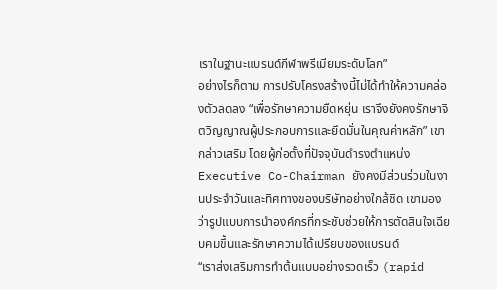เราในฐานะแบรนด์กีฬาพรีเมียมระดับโลก”
อย่างไรก็ตาม การปรับโครงสร้างนี้ไม่ได้ทำให้ความคล่องตัวลดลง “เพื่อรักษาความยืดหยุ่น เราจึงยังคงรักษาจิตวิญญาณผู้ประกอบการและยึดมั่นในคุณค่าหลัก” เขากล่าวเสริม โดยผู้ก่อตั้งที่ปัจจุบันดำรงตำแหน่ง Executive Co-Chairman ยังคงมีส่วนร่วมในงานประจำวันและทิศทางของบริษัทอย่างใกล้ชิด เขามองว่ารูปแบบการนำองค์กรที่กระชับช่วยให้การตัดสินใจเฉียบคมขึ้นและรักษาความได้เปรียบของแบรนด์
“เราส่งเสริมการทำต้นแบบอย่างรวดเร็ว (rapid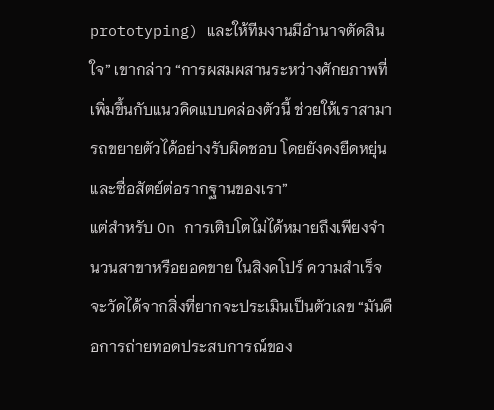prototyping) และให้ทีมงานมีอำนาจตัดสินใจ” เขากล่าว “การผสมผสานระหว่างศักยภาพที่เพิ่มขึ้นกับแนวคิดแบบคล่องตัวนี้ ช่วยให้เราสามารถขยายตัวได้อย่างรับผิดชอบ โดยยังคงยืดหยุ่นและซื่อสัตย์ต่อรากฐานของเรา”
แต่สำหรับ On การเติบโตไม่ได้หมายถึงเพียงจำนวนสาขาหรือยอดขาย ในสิงคโปร์ ความสำเร็จจะวัดได้จากสิ่งที่ยากจะประเมินเป็นตัวเลข “มันคือการถ่ายทอดประสบการณ์ของ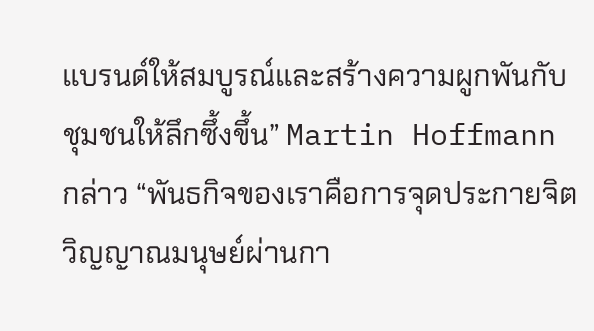แบรนด์ให้สมบูรณ์และสร้างความผูกพันกับชุมชนให้ลึกซึ้งขึ้น” Martin Hoffmann กล่าว “พันธกิจของเราคือการจุดประกายจิตวิญญาณมนุษย์ผ่านกา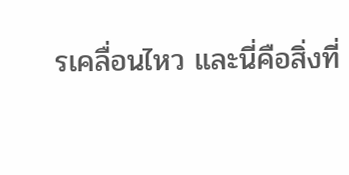รเคลื่อนไหว และนี่คือสิ่งที่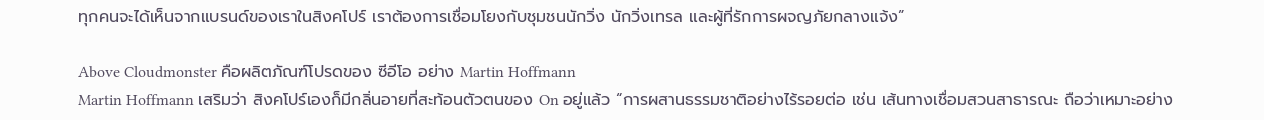ทุกคนจะได้เห็นจากแบรนด์ของเราในสิงคโปร์ เราต้องการเชื่อมโยงกับชุมชนนักวิ่ง นักวิ่งเทรล และผู้ที่รักการผจญภัยกลางแจ้ง”

Above Cloudmonster คือผลิตภัณฑ์โปรดของ ซีอีโอ อย่าง Martin Hoffmann
Martin Hoffmann เสริมว่า สิงคโปร์เองก็มีกลิ่นอายที่สะท้อนตัวตนของ On อยู่แล้ว “การผสานธรรมชาติอย่างไร้รอยต่อ เช่น เส้นทางเชื่อมสวนสาธารณะ ถือว่าเหมาะอย่าง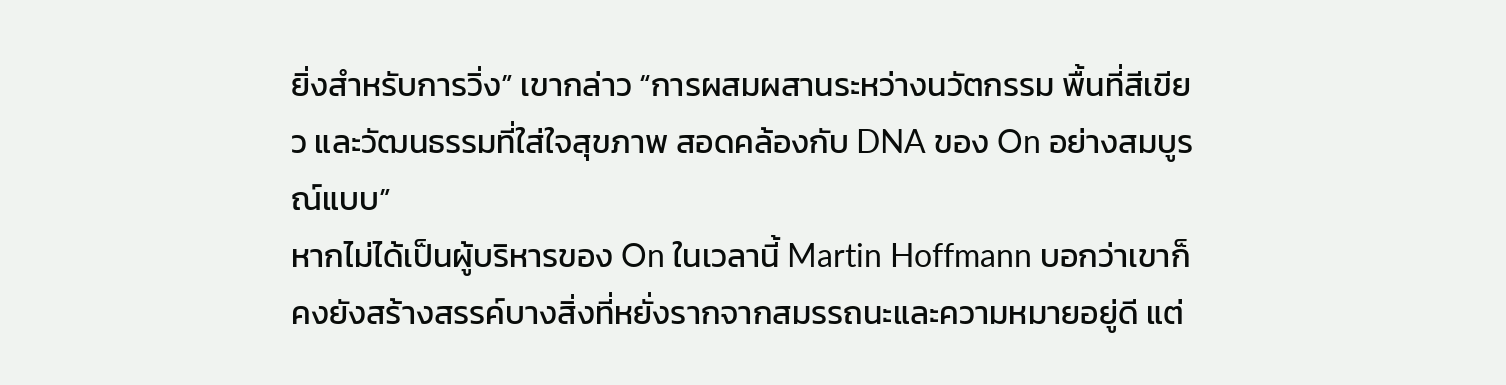ยิ่งสำหรับการวิ่ง” เขากล่าว “การผสมผสานระหว่างนวัตกรรม พื้นที่สีเขียว และวัฒนธรรมที่ใส่ใจสุขภาพ สอดคล้องกับ DNA ของ On อย่างสมบูรณ์แบบ”
หากไม่ได้เป็นผู้บริหารของ On ในเวลานี้ Martin Hoffmann บอกว่าเขาก็คงยังสร้างสรรค์บางสิ่งที่หยั่งรากจากสมรรถนะและความหมายอยู่ดี แต่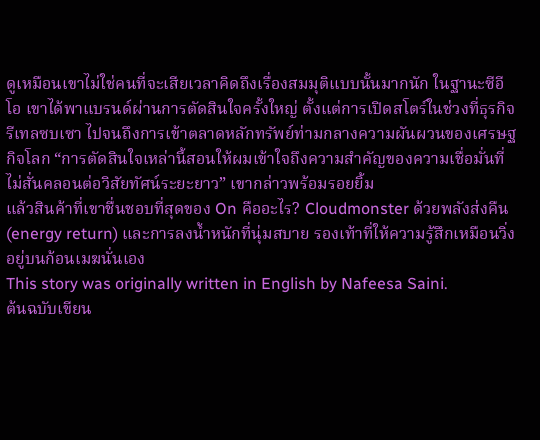ดูเหมือนเขาไม่ใช่คนที่จะเสียเวลาคิดถึงเรื่องสมมุติแบบนั้นมากนัก ในฐานะซีอีโอ เขาได้พาแบรนด์ผ่านการตัดสินใจครั้งใหญ่ ตั้งแต่การเปิดสโตร์ในช่วงที่ธุรกิจรีเทลซบเซา ไปจนถึงการเข้าตลาดหลักทรัพย์ท่ามกลางความผันผวนของเศรษฐกิจโลก “การตัดสินใจเหล่านี้สอนให้ผมเข้าใจถึงความสำคัญของความเชื่อมั่นที่ไม่สั่นคลอนต่อวิสัยทัศน์ระยะยาว” เขากล่าวพร้อมรอยยิ้ม
แล้วสินค้าที่เขาชื่นชอบที่สุดของ On คืออะไร? Cloudmonster ด้วยพลังส่งคืน (energy return) และการลงน้ำหนักที่นุ่มสบาย รองเท้าที่ให้ความรู้สึกเหมือนวิ่งอยู่บนก้อนเมฆนั่นเอง
This story was originally written in English by Nafeesa Saini.
ต้นฉบับเขียน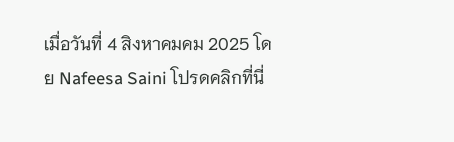เมื่อวันที่ 4 สิงหาคมคม 2025 โดย Nafeesa Saini โปรดคลิกที่นี่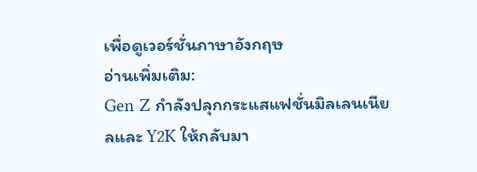เพื่อดูเวอร์ชั่นภาษาอังกฤษ
อ่านเพิ่มเติม:
Gen Z กำลังปลุกกระแสแฟชั่นมิลเลนเนียลและ Y2K ให้กลับมา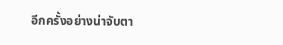อีกครั้งอย่างน่าจับตา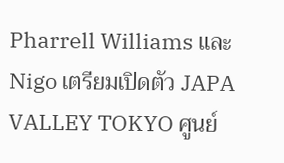Pharrell Williams และ Nigo เตรียมเปิดตัว JAPA VALLEY TOKYO ศูนย์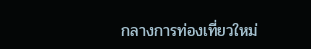กลางการท่องเที่ยวใหม่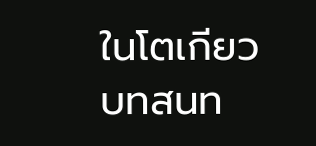ในโตเกียว
บทสนท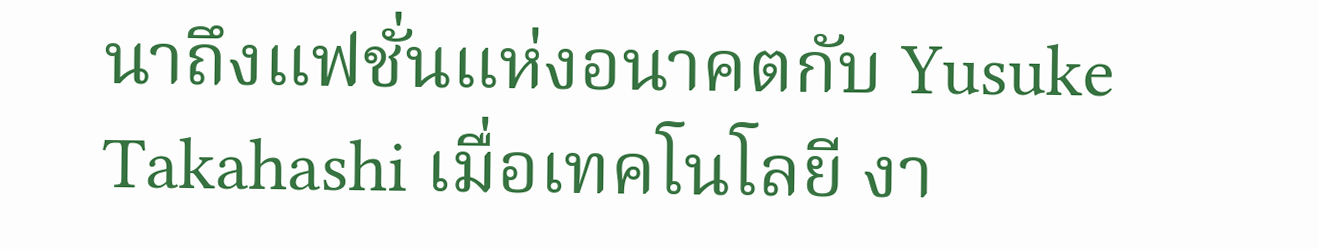นาถึงแฟชั่นแห่งอนาคตกับ Yusuke Takahashi เมื่อเทคโนโลยี งา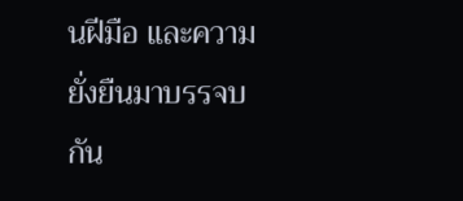นฝีมือ และความยั่งยืนมาบรรจบกัน